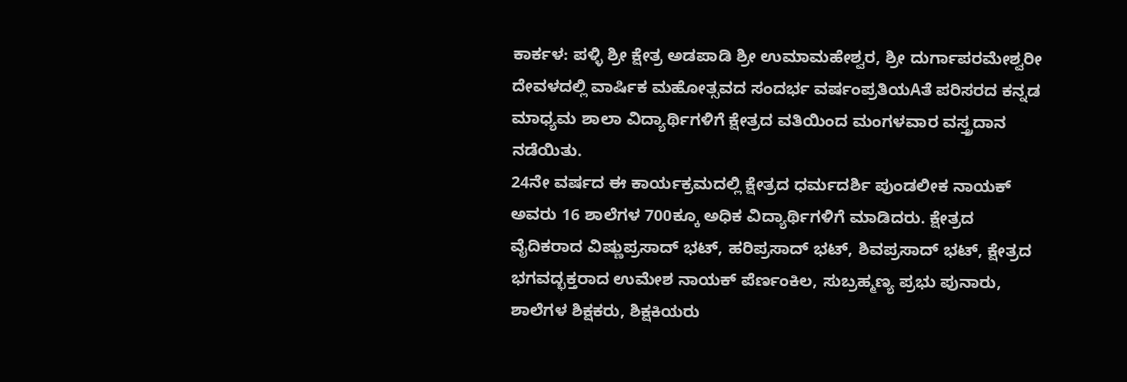ಕಾರ್ಕಳ: ಪಳ್ಳಿ ಶ್ರೀ ಕ್ಷೇತ್ರ ಅಡಪಾಡಿ ಶ್ರೀ ಉಮಾಮಹೇಶ್ವರ, ಶ್ರೀ ದುರ್ಗಾಪರಮೇಶ್ವರೀ ದೇವಳದಲ್ಲಿ ವಾರ್ಷಿಕ ಮಹೋತ್ಸವದ ಸಂದರ್ಭ ವರ್ಷಂಪ್ರತಿಯAತೆ ಪರಿಸರದ ಕನ್ನಡ ಮಾಧ್ಯಮ ಶಾಲಾ ವಿದ್ಯಾರ್ಥಿಗಳಿಗೆ ಕ್ಷೇತ್ರದ ವತಿಯಿಂದ ಮಂಗಳವಾರ ವಸ್ತ್ರದಾನ ನಡೆಯಿತು.
24ನೇ ವರ್ಷದ ಈ ಕಾರ್ಯಕ್ರಮದಲ್ಲಿ ಕ್ಷೇತ್ರದ ಧರ್ಮದರ್ಶಿ ಪುಂಡಲೀಕ ನಾಯಕ್ ಅವರು 16 ಶಾಲೆಗಳ 700ಕ್ಕೂ ಅಧಿಕ ವಿದ್ಯಾರ್ಥಿಗಳಿಗೆ ಮಾಡಿದರು. ಕ್ಷೇತ್ರದ ವೈದಿಕರಾದ ವಿಷ್ಣುಪ್ರಸಾದ್ ಭಟ್, ಹರಿಪ್ರಸಾದ್ ಭಟ್, ಶಿವಪ್ರಸಾದ್ ಭಟ್, ಕ್ಷೇತ್ರದ ಭಗವದ್ಭಕ್ತರಾದ ಉಮೇಶ ನಾಯಕ್ ಪೆರ್ಣಂಕಿಲ, ಸುಬ್ರಹ್ಮಣ್ಯ ಪ್ರಭು ಪುನಾರು, ಶಾಲೆಗಳ ಶಿಕ್ಷಕರು, ಶಿಕ್ಷಕಿಯರು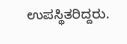ಉಪಸ್ಥಿತರಿದ್ದರು.